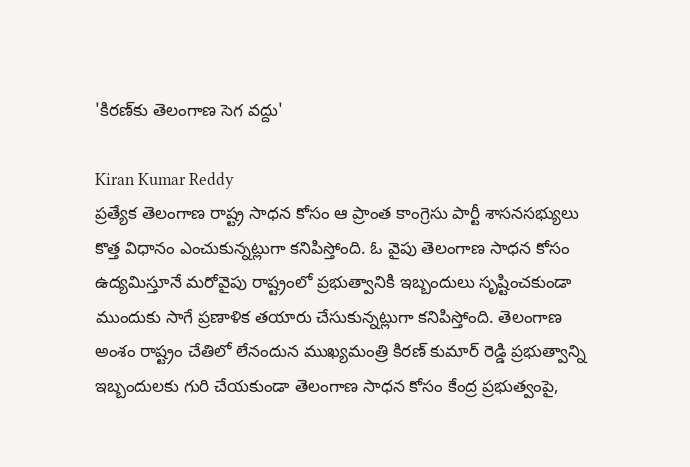'కిరణ్‌కు తెలంగాణ సెగ వద్దు'

Kiran Kumar Reddy
ప్రత్యేక తెలంగాణ రాష్ట్ర సాధన కోసం ఆ ప్రాంత కాంగ్రెసు పార్టీ శాసనసభ్యులు కొత్త విధానం ఎంచుకున్నట్లుగా కనిపిస్తోంది. ఓ వైపు తెలంగాణ సాధన కోసం ఉద్యమిస్తూనే మరోవైపు రాష్ట్రంలో ప్రభుత్వానికి ఇబ్బందులు సృష్టించకుండా ముందుకు సాగే ప్రణాళిక తయారు చేసుకున్నట్లుగా కనిపిస్తోంది. తెలంగాణ అంశం రాష్ట్రం చేతిలో లేనందున ముఖ్యమంత్రి కిరణ్ కుమార్ రెడ్డి ప్రభుత్వాన్ని ఇబ్బందులకు గురి చేయకుండా తెలంగాణ సాధన కోసం కేంద్ర ప్రభుత్వంపై,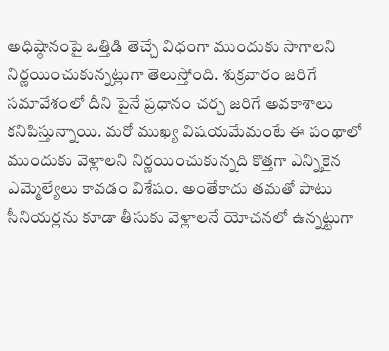అధిష్ఠానంపై ఒత్తిడి తెచ్చే విధంగా ముందుకు సాగాలని నిర్ణయించుకున్నట్లుగా తెలుస్తోంది. శుక్రవారం జరిగే సమావేశంలో దీని పైనే ప్రధానం చర్చ జరిగే అవకాశాలు కనిపిస్తున్నాయి. మరో ముఖ్య విషయమేమంటే ఈ పంథాలో ముందుకు వెళ్లాలని నిర్ణయించుకున్నది కొత్తగా ఎన్నికైన ఎమ్మెల్యేలు కావడం విశేషం. అంతేకాదు తమతో పాటు సీనియర్లను కూడా తీసుకు వెళ్లాలనే యోచనలో ఉన్నట్టుగా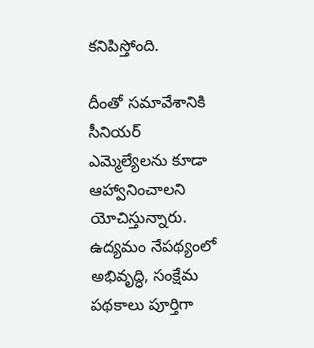కనిపిస్తోంది.

దీంతో సమావేశానికి సీనియర్ ఎమ్మెల్యేలను కూడా ఆహ్వానించాలని యోచిస్తున్నారు. ఉద్యమం నేపథ్యంలో అభివృద్ధి, సంక్షేమ పథకాలు పూర్తిగా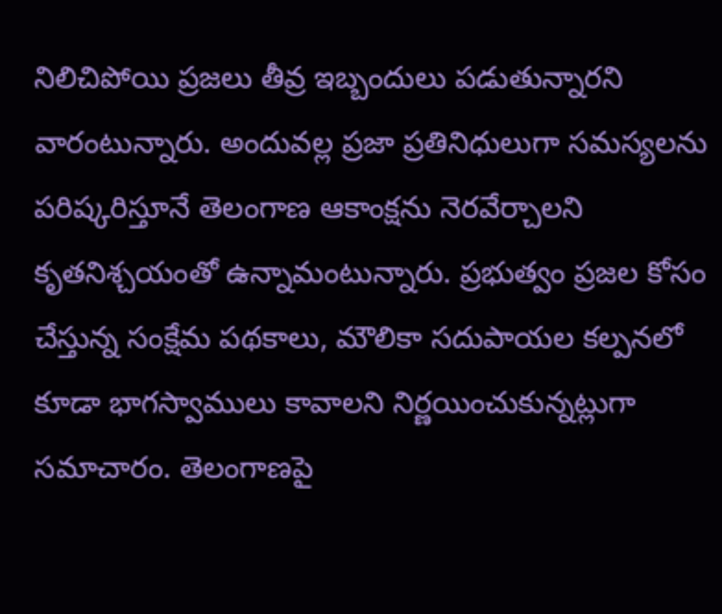నిలిచిపోయి ప్రజలు తీవ్ర ఇబ్బందులు పడుతున్నారని వారంటున్నారు. అందువల్ల ప్రజా ప్రతినిధులుగా సమస్యలను పరిష్కరిస్తూనే తెలంగాణ ఆకాంక్షను నెరవేర్చాలని కృతనిశ్చయంతో ఉన్నామంటున్నారు. ప్రభుత్వం ప్రజల కోసం చేస్తున్న సంక్షేమ పథకాలు, మౌలికా సదుపాయల కల్పనలో కూడా భాగస్వాములు కావాలని నిర్ణయించుకున్నట్లుగా సమాచారం. తెలంగాణపై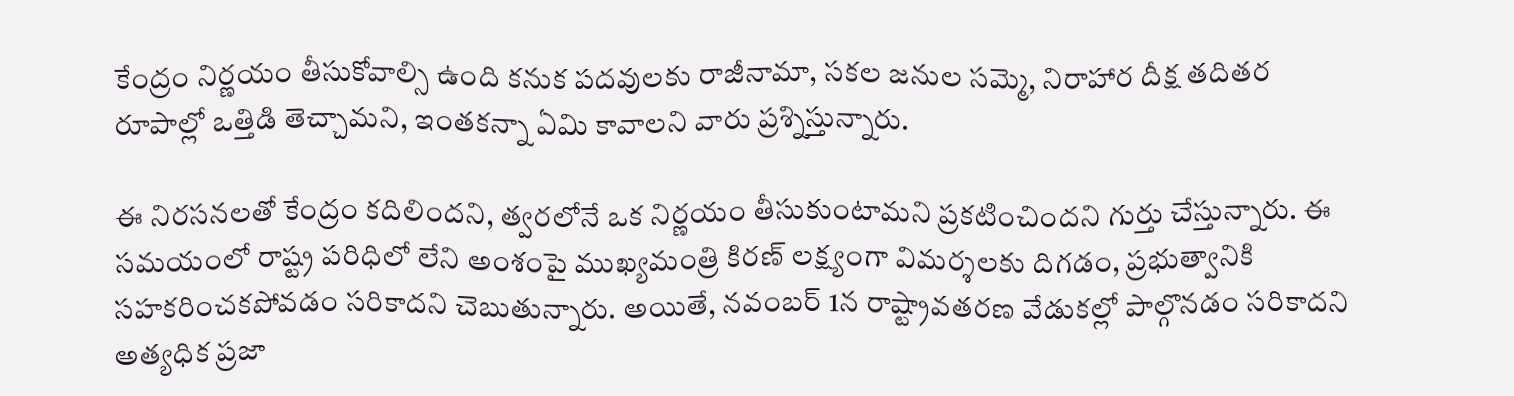కేంద్రం నిర్ణయం తీసుకోవాల్సి ఉంది కనుక పదవులకు రాజీనామా, సకల జనుల సమ్మె, నిరాహార దీక్ష తదితర రూపాల్లో ఒత్తిడి తెచ్చామని, ఇంతకన్నా ఏమి కావాలని వారు ప్రశ్నిస్తున్నారు.

ఈ నిరసనలతో కేంద్రం కదిలిందని, త్వరలోనే ఒక నిర్ణయం తీసుకుంటామని ప్రకటించిందని గుర్తు చేస్తున్నారు. ఈ సమయంలో రాష్ట్ర పరిధిలో లేని అంశంపై ముఖ్యమంత్రి కిరణ్ లక్ష్యంగా విమర్శలకు దిగడం, ప్రభుత్వానికి సహకరించకపోవడం సరికాదని చెబుతున్నారు. అయితే, నవంబర్ 1న రాష్ట్రావతరణ వేడుకల్లో పాల్గొనడం సరికాదని అత్యధిక ప్రజా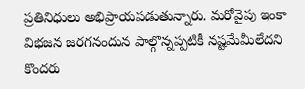ప్రతినిధులు అభిప్రాయపడుతున్నారు. మరోవైపు ఇంకా విభజన జరగనందున పాల్గొన్నప్పటికీ నష్టమేమీలేదని కొందరు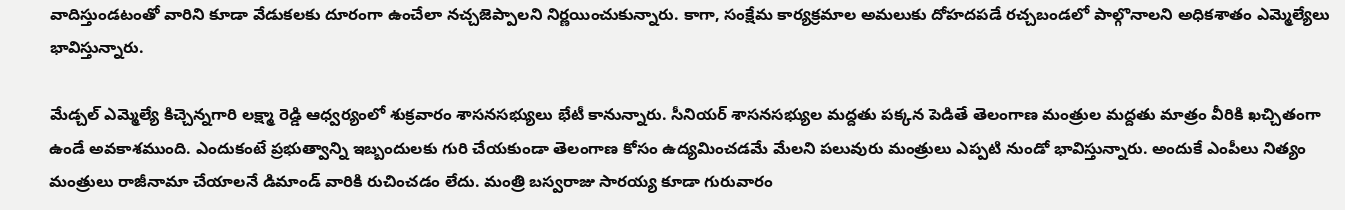వాదిస్తుండటంతో వారిని కూడా వేడుకలకు దూరంగా ఉంచేలా నచ్చజెప్పాలని నిర్ణయించుకున్నారు. కాగా, సంక్షేమ కార్యక్రమాల అమలుకు దోహదపడే రచ్చబండలో పాల్గొనాలని అధికశాతం ఎమ్మెల్యేలు భావిస్తున్నారు.

మేడ్చల్ ఎమ్మెల్యే కిచ్చెన్నగారి లక్ష్మా రెడ్డి ఆధ్వర్యంలో శుక్రవారం శాసనసభ్యులు భేటీ కానున్నారు. సీనియర్ శాసనసభ్యుల మద్దతు పక్కన పెడితే తెలంగాణ మంత్రుల మద్దతు మాత్రం వీరికి ఖచ్చితంగా ఉండే అవకాశముంది. ఎందుకంటే ప్రభుత్వాన్ని ఇబ్బందులకు గురి చేయకుండా తెలంగాణ కోసం ఉద్యమించడమే మేలని పలువురు మంత్రులు ఎప్పటి నుండో భావిస్తున్నారు. అందుకే ఎంపీలు నిత్యం మంత్రులు రాజీనామా చేయాలనే డిమాండ్ వారికి రుచించడం లేదు. మంత్రి బస్వరాజు సారయ్య కూడా గురువారం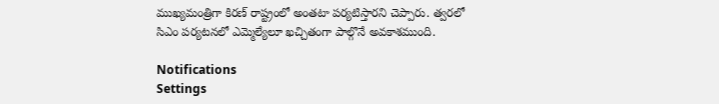ముఖ్యమంత్రిగా కిరణ్ రాష్ట్రంలో అంతటా పర్యటిస్తారని చెప్పారు. త్వరలో సిఎం పర్యటనలో ఎమ్మెల్యేలూ ఖచ్చితంగా పాల్గొనే అవకాశముంది.

Notifications
Settings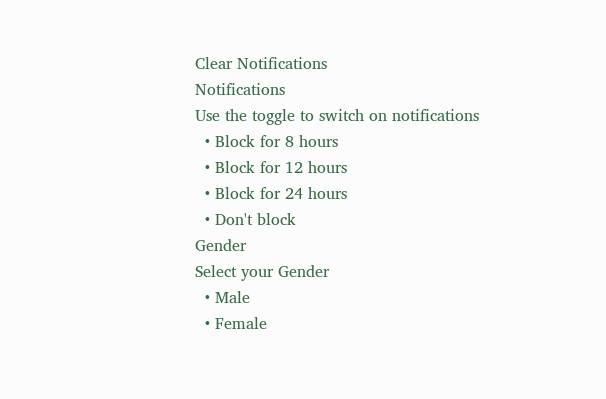Clear Notifications
Notifications
Use the toggle to switch on notifications
  • Block for 8 hours
  • Block for 12 hours
  • Block for 24 hours
  • Don't block
Gender
Select your Gender
  • Male
  • Female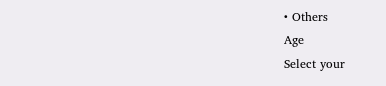• Others
Age
Select your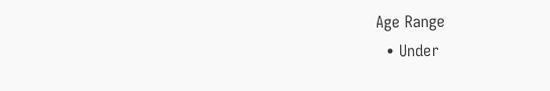Age Range
  • Under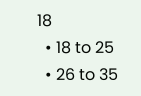18
  • 18 to 25
  • 26 to 35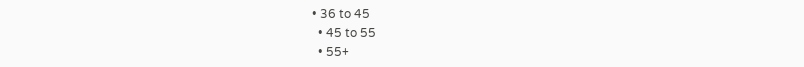• 36 to 45
  • 45 to 55
  • 55+